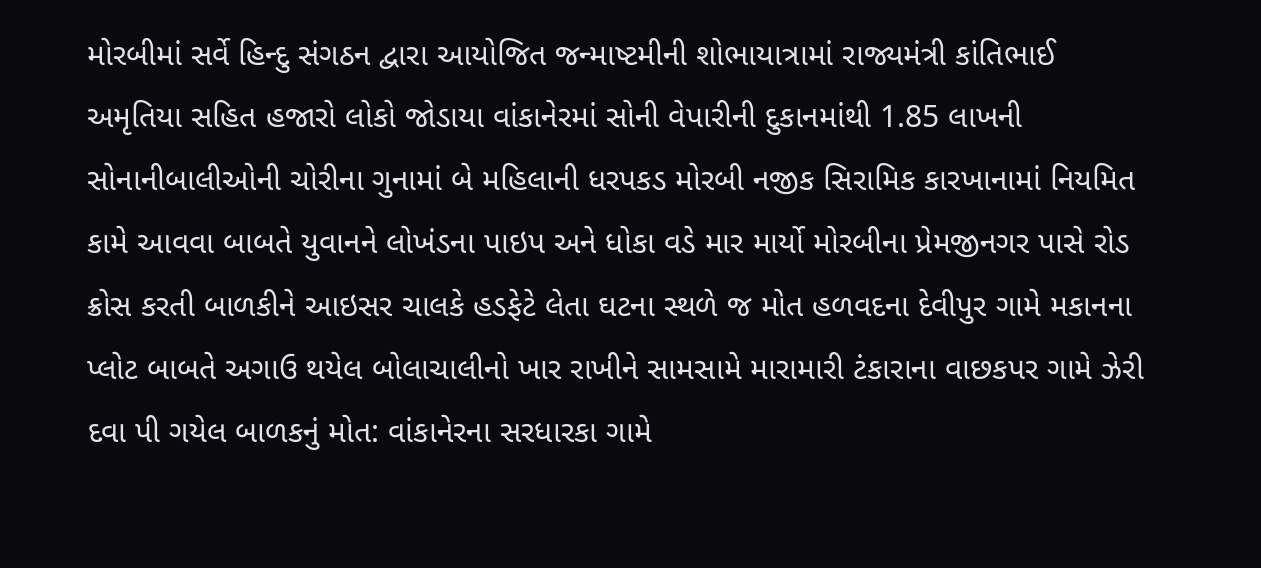મોરબીમાં સર્વે હિન્દુ સંગઠન દ્વારા આયોજિત જન્માષ્ટમીની શોભાયાત્રામાં રાજ્યમંત્રી કાંતિભાઈ અમૃતિયા સહિત હજારો લોકો જોડાયા વાંકાનેરમાં સોની વેપારીની દુકાનમાંથી 1.85 લાખની સોનાનીબાલીઓની ચોરીના ગુનામાં બે મહિલાની ધરપકડ મોરબી નજીક સિરામિક કારખાનામાં નિયમિત કામે આવવા બાબતે યુવાનને લોખંડના પાઇપ અને ધોકા વડે માર માર્યો મોરબીના પ્રેમજીનગર પાસે રોડ ક્રોસ કરતી બાળકીને આઇસર ચાલકે હડફેટે લેતા ઘટના સ્થળે જ મોત હળવદના દેવીપુર ગામે મકાનના પ્લોટ બાબતે અગાઉ થયેલ બોલાચાલીનો ખાર રાખીને સામસામે મારામારી ટંકારાના વાછકપર ગામે ઝેરી દવા પી ગયેલ બાળકનું મોત: વાંકાનેરના સરધારકા ગામે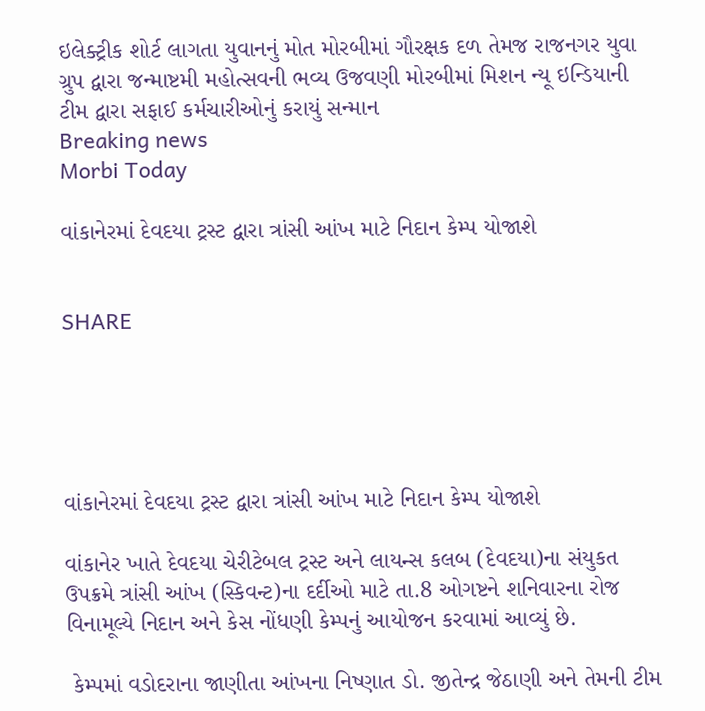ઇલેક્ટ્રીક શોર્ટ લાગતા યુવાનનું મોત મોરબીમાં ગૌરક્ષક દળ તેમજ રાજનગર યુવા ગ્રુપ દ્વારા જન્માષ્ટમી મહોત્સવની ભવ્ય ઉજવણી મોરબીમાં મિશન ન્યૂ ઇન્ડિયાની ટીમ દ્વારા સફાઈ કર્મચારીઓનું કરાયું સન્માન
Breaking news
Morbi Today

વાંકાનેરમાં દેવદયા ટ્રસ્ટ દ્વારા ત્રાંસી આંખ માટે નિદાન કેમ્પ યોજાશે


SHARE





વાંકાનેરમાં દેવદયા ટ્રસ્ટ દ્વારા ત્રાંસી આંખ માટે નિદાન કેમ્પ યોજાશે

વાંકાનેર ખાતે દેવદયા ચેરીટેબલ ટ્રસ્ટ અને લાયન્સ કલબ (દેવદયા)ના સંયુકત ઉપક્રમે ત્રાંસી આંખ (સ્કિવન્ટ)ના દર્દીઓ માટે તા.8 ઓગષ્ટને શનિવારના રોજ વિનામૂલ્યે નિદાન અને કેસ નોંધણી કેમ્પનું આયોજન કરવામાં આવ્યું છે.

 કેમ્પમાં વડોદરાના જાણીતા આંખના નિષ્ણાત ડો. જીતેન્દ્ર જેઠાણી અને તેમની ટીમ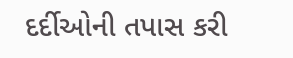દર્દીઓની તપાસ કરી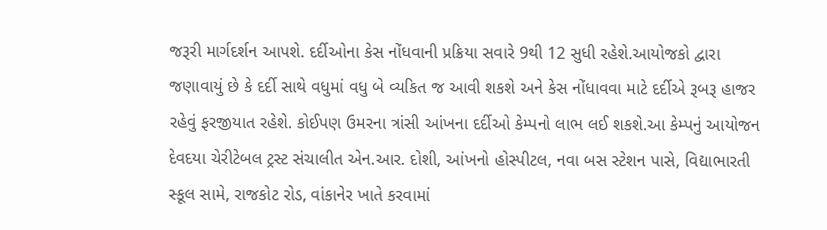જરૂરી માર્ગદર્શન આપશે. દર્દીઓના કેસ નોંધવાની પ્રક્રિયા સવારે 9થી 12 સુધી રહેશે.આયોજકો દ્વારા જણાવાયું છે કે દર્દી સાથે વધુમાં વધુ બે વ્યકિત જ આવી શકશે અને કેસ નોંધાવવા માટે દર્દીએ રૂબરૂ હાજર રહેવું ફરજીયાત રહેશે. કોઈપણ ઉમરના ત્રાંસી આંખના દર્દીઓ કેમ્પનો લાભ લઈ શકશે.આ કેમ્પનું આયોજન દેવદયા ચેરીટેબલ ટ્રસ્ટ સંચાલીત એન.આર. દોશી, આંખનો હોસ્પીટલ, નવા બસ સ્ટેશન પાસે, વિદ્યાભારતી સ્કૂલ સામે, રાજકોટ રોડ, વાંકાનેર ખાતે કરવામાં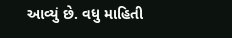આવ્યું છે. વધુ માહિતી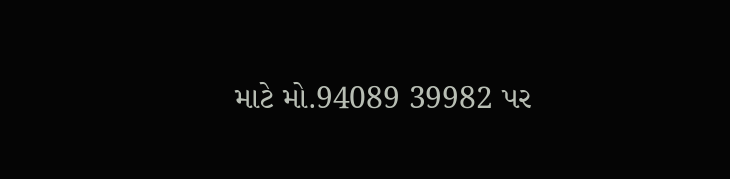માટે મો.94089 39982 પર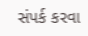સંપર્ક કરવા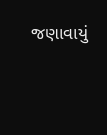જણાવાયું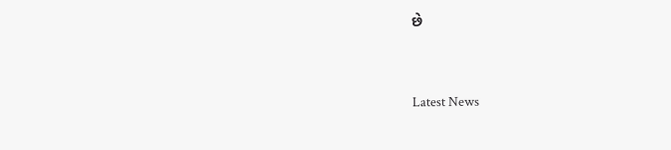છે




Latest News